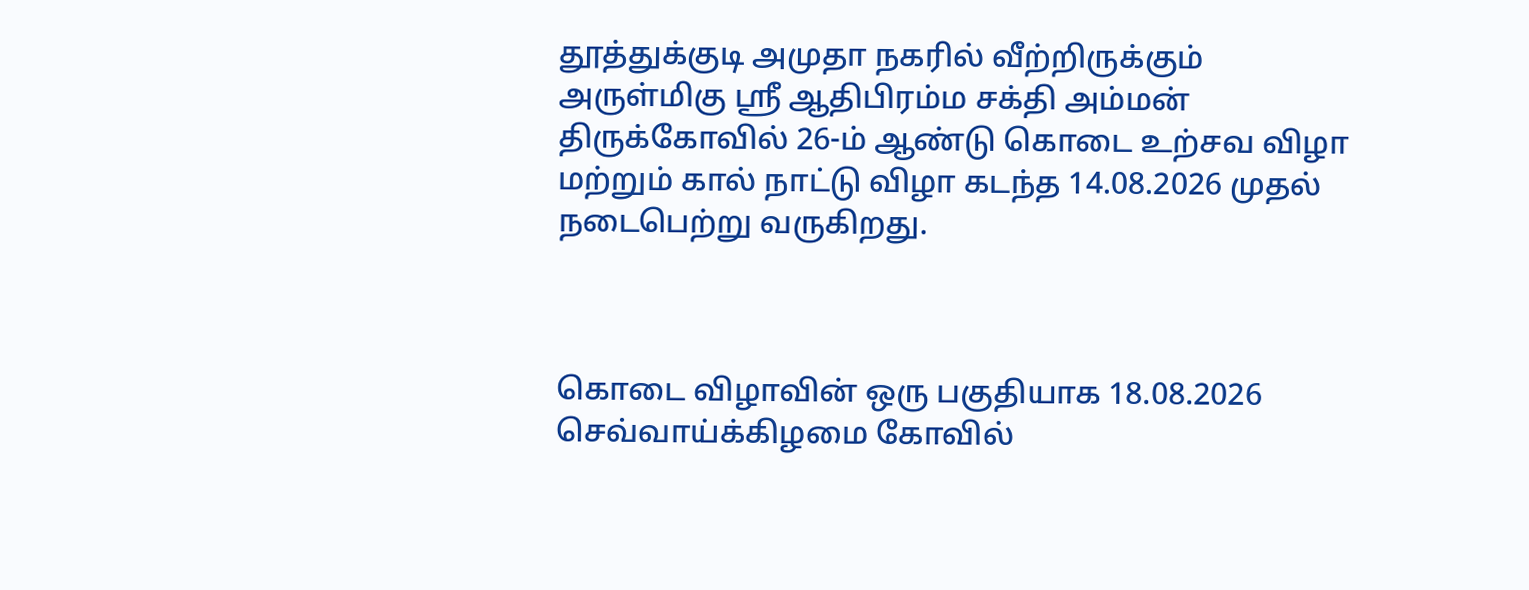தூத்துக்குடி அமுதா நகரில் வீற்றிருக்கும் அருள்மிகு ஸ்ரீ ஆதிபிரம்ம சக்தி அம்மன் திருக்கோவில் 26-ம் ஆண்டு கொடை உற்சவ விழா மற்றும் கால் நாட்டு விழா கடந்த 14.08.2026 முதல் நடைபெற்று வருகிறது.



கொடை விழாவின் ஒரு பகுதியாக 18.08.2026 செவ்வாய்க்கிழமை கோவில்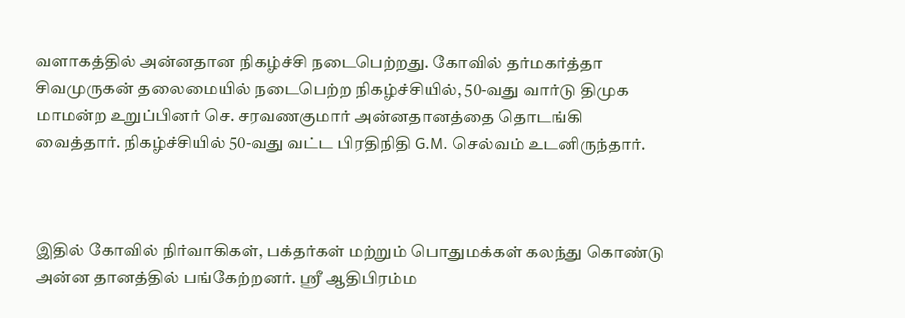வளாகத்தில் அன்னதான நிகழ்ச்சி நடைபெற்றது. கோவில் தர்மகர்த்தா சிவமுருகன் தலைமையில் நடைபெற்ற நிகழ்ச்சியில், 50-வது வார்டு திமுக மாமன்ற உறுப்பினர் செ. சரவணகுமார் அன்னதானத்தை தொடங்கி வைத்தார். நிகழ்ச்சியில் 50-வது வட்ட பிரதிநிதி G.M. செல்வம் உடனிருந்தார்.



இதில் கோவில் நிர்வாகிகள், பக்தர்கள் மற்றும் பொதுமக்கள் கலந்து கொண்டு அன்ன தானத்தில் பங்கேற்றனர். ஸ்ரீ ஆதிபிரம்ம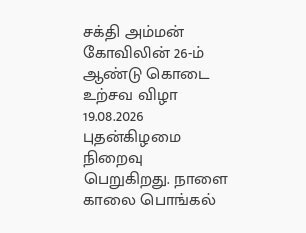சக்தி அம்மன் கோவிலின் 26-ம் ஆண்டு கொடை உற்சவ விழா 19.08.2026 புதன்கிழமை நிறைவு பெறுகிறது. நாளை காலை பொங்கல்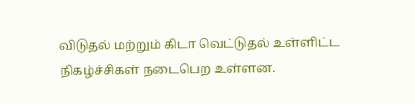விடுதல் மற்றும் கிடா வெட்டுதல் உள்ளிட்ட நிகழ்ச்சிகள் நடைபெற உள்ளன.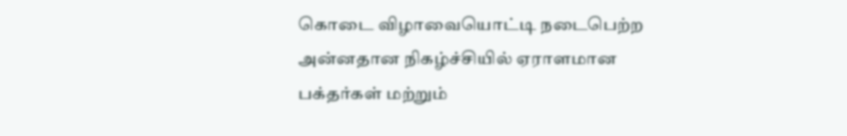கொடை விழாவையொட்டி நடைபெற்ற அன்னதான நிகழ்ச்சியில் ஏராளமான பக்தர்கள் மற்றும்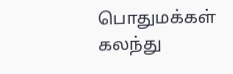பொதுமக்கள் கலந்து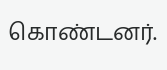கொண்டனர்.